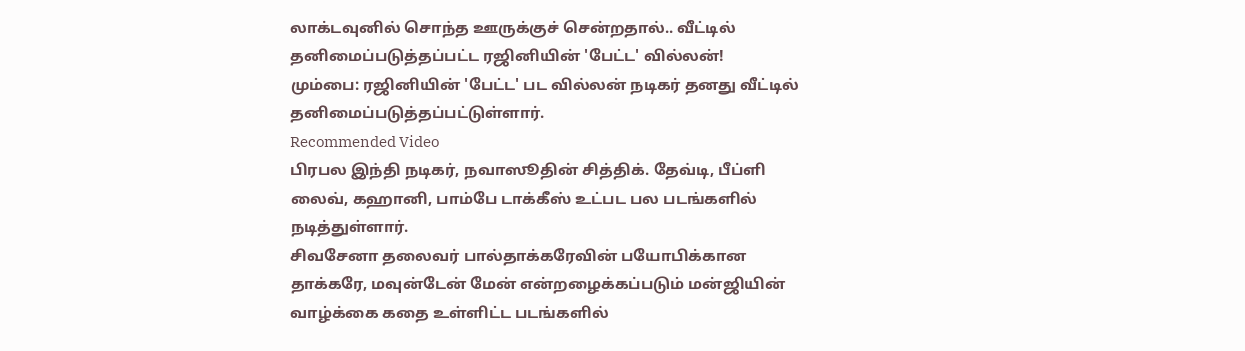லாக்டவுனில் சொந்த ஊருக்குச் சென்றதால்.. வீட்டில் தனிமைப்படுத்தப்பட்ட ரஜினியின் 'பேட்ட' வில்லன்!
மும்பை: ரஜினியின் 'பேட்ட' பட வில்லன் நடிகர் தனது வீட்டில் தனிமைப்படுத்தப்பட்டுள்ளார்.
Recommended Video
பிரபல இந்தி நடிகர், நவாஸூதின் சித்திக். தேவ்டி, பீப்ளி லைவ், கஹானி, பாம்பே டாக்கீஸ் உட்பட பல படங்களில் நடித்துள்ளார்.
சிவசேனா தலைவர் பால்தாக்கரேவின் பயோபிக்கான தாக்கரே, மவுன்டேன் மேன் என்றழைக்கப்படும் மன்ஜியின் வாழ்க்கை கதை உள்ளிட்ட படங்களில்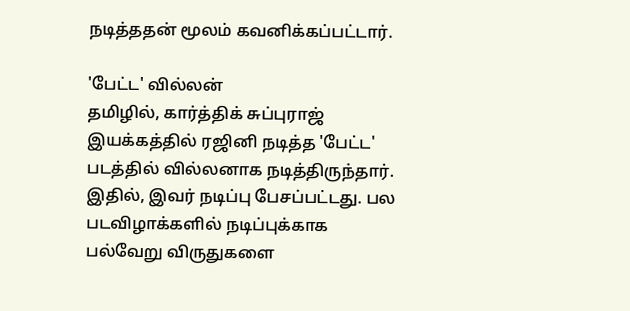நடித்ததன் மூலம் கவனிக்கப்பட்டார்.

'பேட்ட' வில்லன்
தமிழில், கார்த்திக் சுப்புராஜ் இயக்கத்தில் ரஜினி நடித்த 'பேட்ட' படத்தில் வில்லனாக நடித்திருந்தார். இதில், இவர் நடிப்பு பேசப்பட்டது. பல படவிழாக்களில் நடிப்புக்காக பல்வேறு விருதுகளை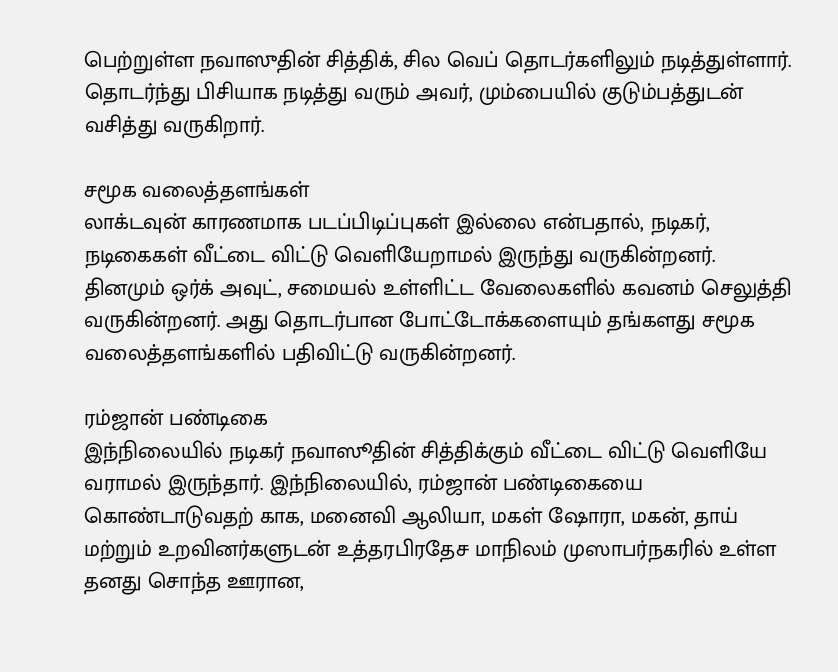பெற்றுள்ள நவாஸுதின் சித்திக், சில வெப் தொடர்களிலும் நடித்துள்ளார். தொடர்ந்து பிசியாக நடித்து வரும் அவர், மும்பையில் குடும்பத்துடன் வசித்து வருகிறார்.

சமூக வலைத்தளங்கள்
லாக்டவுன் காரணமாக படப்பிடிப்புகள் இல்லை என்பதால், நடிகர், நடிகைகள் வீட்டை விட்டு வெளியேறாமல் இருந்து வருகின்றனர். தினமும் ஒர்க் அவுட், சமையல் உள்ளிட்ட வேலைகளில் கவனம் செலுத்தி வருகின்றனர். அது தொடர்பான போட்டோக்களையும் தங்களது சமூக வலைத்தளங்களில் பதிவிட்டு வருகின்றனர்.

ரம்ஜான் பண்டிகை
இந்நிலையில் நடிகர் நவாஸூதின் சித்திக்கும் வீட்டை விட்டு வெளியே வராமல் இருந்தார். இந்நிலையில், ரம்ஜான் பண்டிகையை கொண்டாடுவதற் காக, மனைவி ஆலியா, மகள் ஷோரா, மகன், தாய் மற்றும் உறவினர்களுடன் உத்தரபிரதேச மாநிலம் முஸாபர்நகரில் உள்ள தனது சொந்த ஊரான,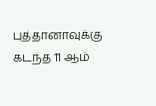புத்தானாவுக்கு கடந்த 11 ஆம்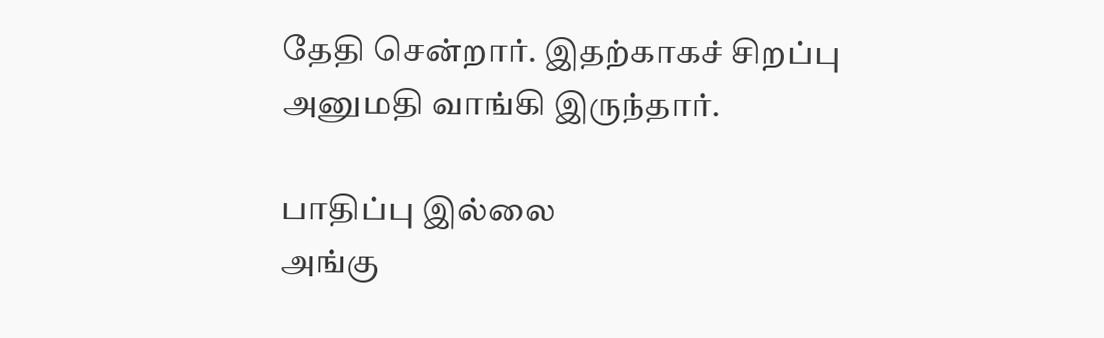தேதி சென்றார். இதற்காகச் சிறப்பு அனுமதி வாங்கி இருந்தார்.

பாதிப்பு இல்லை
அங்கு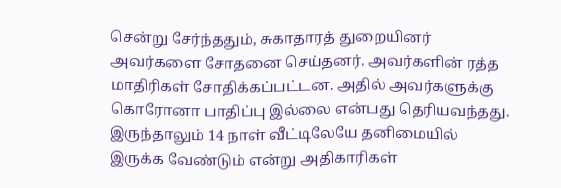சென்று சேர்ந்ததும், சுகாதாரத் துறையினர் அவர்களை சோதனை செய்தனர். அவர்களின் ரத்த மாதிரிகள் சோதிக்கப்பட்டன. அதில் அவர்களுக்கு கொரோனா பாதிப்பு இல்லை என்பது தெரியவந்தது. இருந்தாலும் 14 நாள் வீட்டிலேயே தனிமையில் இருக்க வேண்டும் என்று அதிகாரிகள்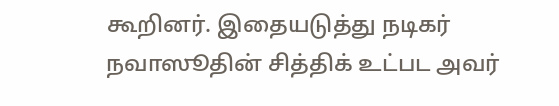கூறினர். இதையடுத்து நடிகர் நவாஸூதின் சித்திக் உட்பட அவர்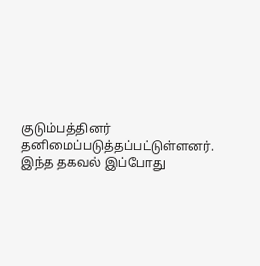குடும்பத்தினர் தனிமைப்படுத்தப்பட்டுள்ளனர். இந்த தகவல் இப்போது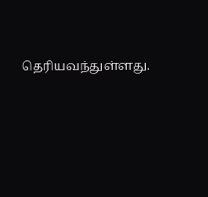தெரியவந்துள்ளது.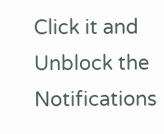Click it and Unblock the Notifications